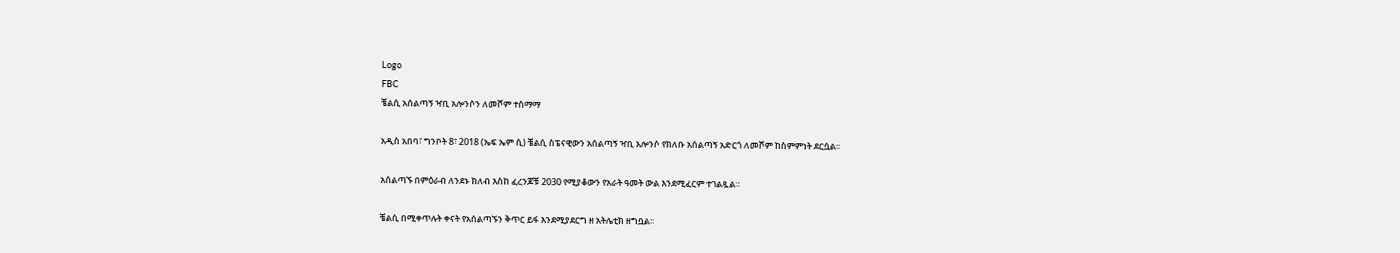Logo
FBC
ቼልሲ አሰልጣኝ ዣቢ አሎንሶን ለመሾም ተስማማ

አዲስ አበባ፣ ግንቦት 8፣ 2018 (ኤፍ ኤም ሲ) ቼልሲ ስፔናዊውን አሰልጣኝ ዣቢ አሎንሶ የክለቡ አሰልጣኝ አድርጎ ለመሾም ከስምምነት ደርሷል፡፡

አሰልጣኙ በምዕራብ ለንደኑ ክለብ እስከ ፈረንጆቹ 2030 የሚያቆውን የአራት ዓመት ውል እንደሚፈርም ተገልጿል።

ቼልሲ በሚቀጥሉት ቀናት የአሰልጣኙን ቅጥር ይፋ እንደሚያደርግ ዘ አትሌቲክ ዘግቧል፡፡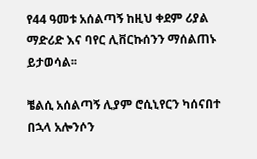የ44 ዓመቱ አሰልጣኝ ከዚህ ቀደም ሪያል ማድሪድ እና ባየር ሊቨርኩሰንን ማሰልጠኑ ይታወሳል፡፡

ቼልሲ አሰልጣኝ ሊያም ሮሲኒየርን ካሰናበተ በኋላ አሎንሶን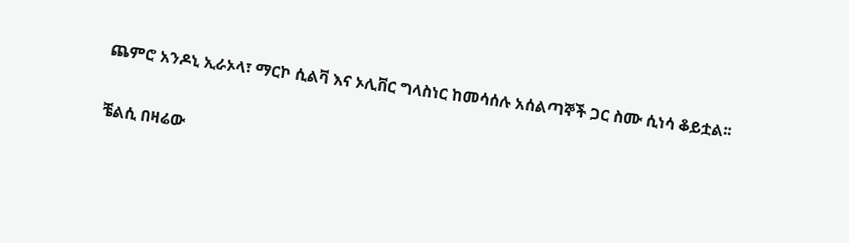ጨምሮ አንዶኒ ኢራኦላ፣ ማርኮ ሲልቫ እና ኦሊቨር ግላስነር ከመሳሰሉ አሰልጣኞች ጋር ስሙ ሲነሳ ቆይቷል፡፡

ቼልሲ በዛሬው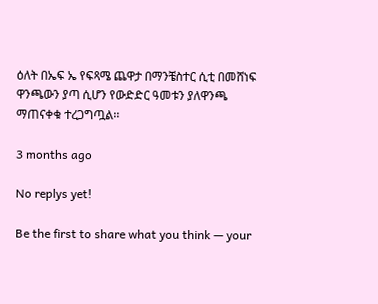ዕለት በኤፍ ኤ የፍጻሜ ጨዋታ በማንቼስተር ሲቲ በመሸነፍ ዋንጫውን ያጣ ሲሆን የውድድር ዓመቱን ያለዋንጫ ማጠናቀቁ ተረጋግጧል፡፡

3 months ago

No replys yet!

Be the first to share what you think — your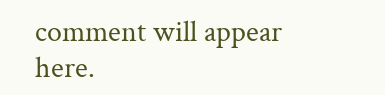comment will appear here.